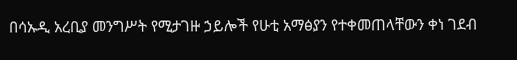በሳኡዲ አረቢያ መንግሥት የሚታገዙ ኃይሎች የሁቲ አማፅያን የተቀመጠላቸውን ቀነ ገደብ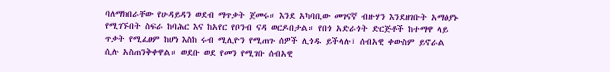ባለማክበራቸው የሁዳይዳን ወደብ ማጥቃት ጀመሩ። እንደ አካባቢው መገናኛ ብዙሃን እንደዘገቡት አማፅያኑ የሚገኙበት ስፍራ ከባሕር እና ከአየር የቦንብ ናዳ ወርዶበታል። የበጎ አድራጎት ድርጅቶች ከተማዋ ላይ ጥቃት የሚፈፀም ከሆነ እስከ ሩብ ሚሊዮን የሚጠጉ ሰዎች ሊጎዱ ይችላሉ፣ ሰብአዊ ቀውስም ይኖራል ሲሉ አስጠንቅቀዋል። ወደቡ ወደ የመን የሚገቡ ሰብአዊ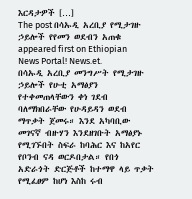እርዳታዎች […]
The post በሳኡዲ አረቢያ የሚታገዙ ኃይሎች የየመን ወደብን አጠቁ appeared first on Ethiopian News Portal! News.et.
በሳኡዲ አረቢያ መንግሥት የሚታገዙ ኃይሎች የሁቲ አማፅያን የተቀመጠላቸውን ቀነ ገደብ ባለማክበራቸው የሁዳይዳን ወደብ ማጥቃት ጀመሩ። እንደ አካባቢው መገናኛ ብዙሃን እንደዘገቡት አማፅያኑ የሚገኙበት ስፍራ ከባሕር እና ከአየር የቦንብ ናዳ ወርዶበታል። የበጎ አድራጎት ድርጅቶች ከተማዋ ላይ ጥቃት የሚፈፀም ከሆነ እስከ ሩብ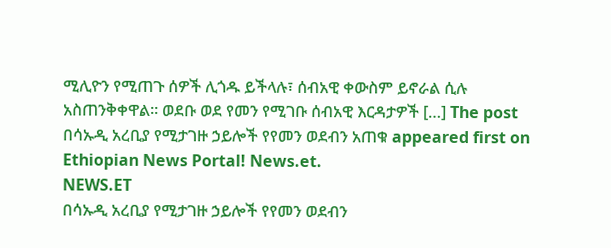ሚሊዮን የሚጠጉ ሰዎች ሊጎዱ ይችላሉ፣ ሰብአዊ ቀውስም ይኖራል ሲሉ አስጠንቅቀዋል። ወደቡ ወደ የመን የሚገቡ ሰብአዊ እርዳታዎች […] The post በሳኡዲ አረቢያ የሚታገዙ ኃይሎች የየመን ወደብን አጠቁ appeared first on Ethiopian News Portal! News.et.
NEWS.ET
በሳኡዲ አረቢያ የሚታገዙ ኃይሎች የየመን ወደብን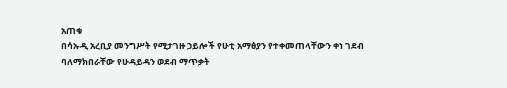አጠቁ
በሳኡዲ አረቢያ መንግሥት የሚታገዙ ኃይሎች የሁቲ አማፅያን የተቀመጠላቸውን ቀነ ገደብ ባለማክበራቸው የሁዳይዳን ወደብ ማጥቃት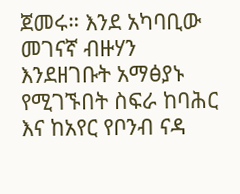ጀመሩ። እንደ አካባቢው መገናኛ ብዙሃን እንደዘገቡት አማፅያኑ የሚገኙበት ስፍራ ከባሕር እና ከአየር የቦንብ ናዳ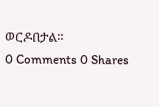ወርዶበታል።
0 Comments 0 Shares